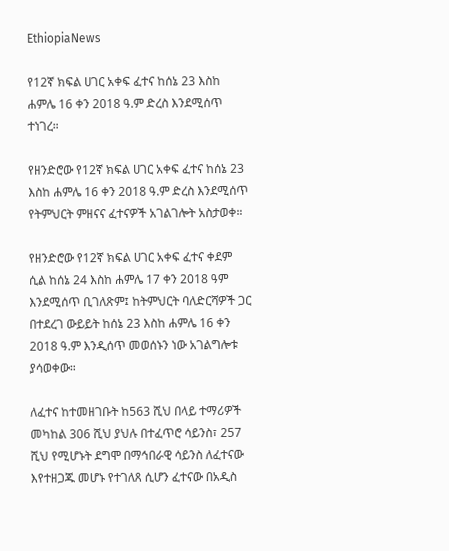EthiopiaNews

የ12ኛ ክፍል ሀገር አቀፍ ፈተና ከሰኔ 23 እስከ ሐምሌ 16 ቀን 2018 ዓ.ም ድረስ እንደሚሰጥ ተነገረ።

የዘንድሮው የ12ኛ ክፍል ሀገር አቀፍ ፈተና ከሰኔ 23 እስከ ሐምሌ 16 ቀን 2018 ዓ.ም ድረስ እንደሚሰጥ የትምህርት ምዘናና ፈተናዎች አገልገሎት አስታወቀ።

የዘንድሮው የ12ኛ ክፍል ሀገር አቀፍ ፈተና ቀደም ሲል ከሰኔ 24 እስከ ሐምሌ 17 ቀን 2018 ዓም እንደሚሰጥ ቢገለጽም፤ ከትምህርት ባለድርሻዎች ጋር በተደረገ ውይይት ከሰኔ 23 እስከ ሐምሌ 16 ቀን 2018 ዓ.ም እንዲሰጥ መወሰኑን ነው አገልግሎቱ ያሳወቀው።

ለፈተና ከተመዘገቡት ከ563 ሺህ በላይ ተማሪዎች መካከል 306 ሺህ ያህሉ በተፈጥሮ ሳይንስ፣ 257 ሺህ የሚሆኑት ደግሞ በማኅበራዊ ሳይንስ ለፈተናው እየተዘጋጁ መሆኑ የተገለጸ ሲሆን ፈተናው በአዲስ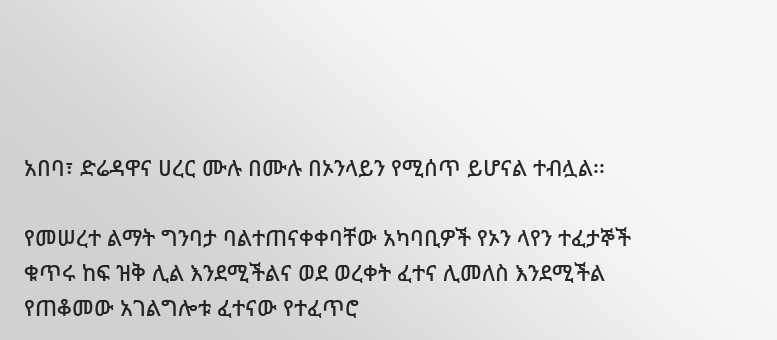አበባ፣ ድሬዳዋና ሀረር ሙሉ በሙሉ በኦንላይን የሚሰጥ ይሆናል ተብሏል፡፡

የመሠረተ ልማት ግንባታ ባልተጠናቀቀባቸው አካባቢዎች የኦን ላየን ተፈታኞች ቁጥሩ ከፍ ዝቅ ሊል እንደሚችልና ወደ ወረቀት ፈተና ሊመለስ እንደሚችል የጠቆመው አገልግሎቱ ፈተናው የተፈጥሮ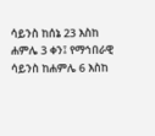ሳይንስ ከሰኔ 23 እስከ ሐምሌ 3 ቀን፤ የማኅበራዊ ሳይንስ ከሐምሌ 6 እስከ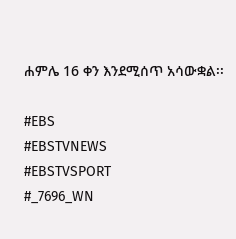ሐምሌ 16 ቀን እንደሚሰጥ አሳውቋል፡፡

#EBS
#EBSTVNEWS
#EBSTVSPORT
#_7696_WN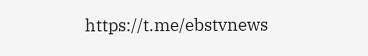https://t.me/ebstvnews